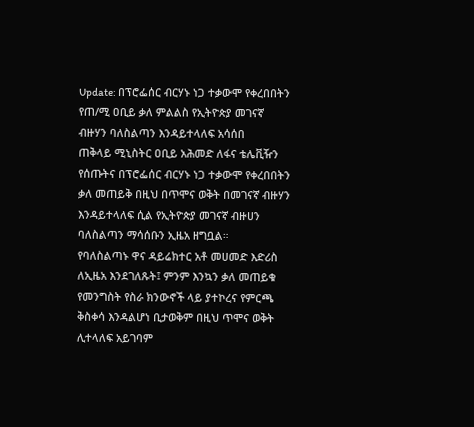Update: በፕሮፌሰር ብርሃኑ ነጋ ተቃውሞ የቀረበበትን የጠ/ሚ ዐቢይ ቃለ ምልልስ የኢትዮጵያ መገናኛ ብዙሃን ባለስልጣን እንዳይተላለፍ አሳሰበ
ጠቅላይ ሚኒስትር ዐቢይ አሕመድ ለፋና ቴሌቪዥን የሰጡትና በፕሮፌሰር ብርሃኑ ነጋ ተቃውሞ የቀረበበትን ቃለ መጠይቅ በዚህ በጥሞና ወቅት በመገናኛ ብዙሃን እንዳይተላለፍ ሲል የኢትዮጵያ መገናኛ ብዙሀን ባለስልጣን ማሳሰቡን ኢዜአ ዘግቧል።
የባለስልጣኑ ዋና ዳይሬክተር አቶ መሀመድ እድሪስ ለኢዜአ እንደገለጹት፤ ምንም እንኳን ቃለ መጠይቁ የመንግስት የስራ ክንውኖች ላይ ያተኮረና የምርጫ ቅስቀሳ እንዳልሆነ ቢታወቅም በዚህ ጥሞና ወቅት ሊተላለፍ አይገባም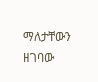ማለታቸውን ዘገባው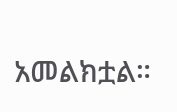አመልክቷል።